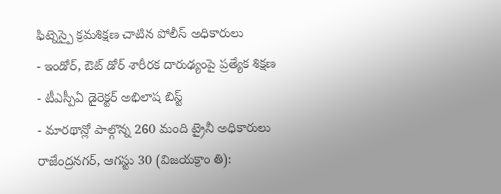ఫిట్నెస్పై క్రమశిక్షణ చాటిన పోలీస్ అధికారులు
- ఇండోర్, ఔట్ డోర్ శారీరక దారుఢ్యంపై ప్రత్యేక శిక్షణ
- టీఎస్పీఏ డైరెక్టర్ అభిలాష బిస్ట్
- మారథాన్లో పాల్గొన్న 260 మంది ట్రైనీ అధికారులు
రాజేంద్రనగర్, ఆగస్టు 30 (విజయక్రాం తి):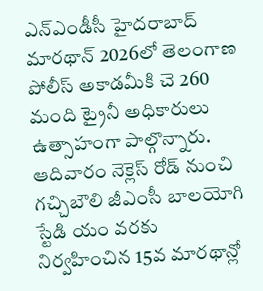ఎన్ఎండీసీ హైదరాబాద్ మారథాన్ 2026లో తెలంగాణ పోలీస్ అకాడమీకి చె 260 మంది ట్రైనీ అధికారులు ఉత్సాహంగా పాల్గొన్నారు. ఆదివారం నెక్లెస్ రోడ్ నుంచి గచ్చిబౌలి జీఎంసీ బాలయోగి స్టేడి యం వరకు నిర్వహించిన 15వ మారథాన్లో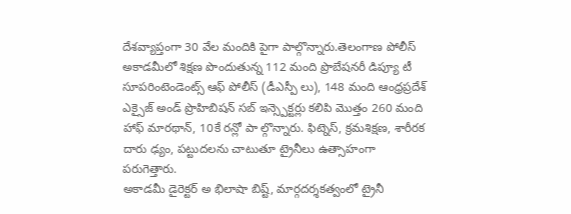దేశవ్యాప్తంగా 30 వేల మందికి పైగా పాల్గొన్నారు.తెలంగాణ పోలీస్ అకాడమీలో శిక్షణ పొందుతున్న 112 మంది ప్రొబేషనరీ డిప్యూ టీ సూపరింటెండెంట్స్ ఆఫ్ పోలీస్ (డీఎస్పీ లు), 148 మంది ఆంధ్రప్రదేశ్ ఎక్సైజ్ అండ్ ప్రొహిబిషన్ సబ్ ఇన్స్పెక్టర్లు కలిపి మొత్తం 260 మంది హాఫ్ మారథాన్, 10కే రన్లో పా ల్గొన్నారు. ఫిట్నెస్, క్రమశిక్షణ, శారీరక దారు ఢ్యం, పట్టుదలను చాటుతూ ట్రైనీలు ఉత్సాహంగా పరుగెత్తారు.
అకాడమీ డైరెక్టర్ అ భిలాషా బిష్ట్, మార్గదర్శకత్వంలో ట్రైనీ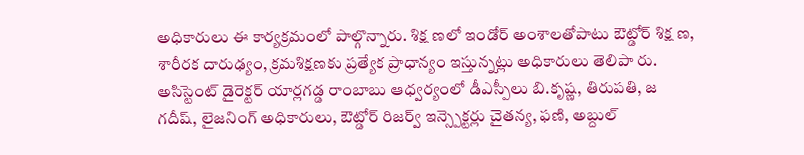అధికారులు ఈ కార్యక్రమంలో పాల్గొన్నారు. శిక్ష ణలో ఇండోర్ అంశాలతోపాటు ఔట్డోర్ శిక్ష ణ, శారీరక దారుఢ్యం, క్రమశిక్షణకు ప్రత్యేక ప్రాధాన్యం ఇస్తున్నట్లు అధికారులు తెలిపా రు. అసిస్టెంట్ డైరెక్టర్ యార్లగడ్డ రాంబాబు ఆధ్వర్యంలో డీఎస్పీలు బి.కృష్ణ, తిరుపతి, జ గదీష్, లైజనింగ్ అధికారులు, ఔట్డోర్ రిజర్వ్ ఇన్స్పెక్టర్లు చైతన్య, ఫణి, అబ్దుల్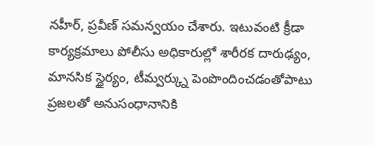నహీర్, ప్రవీణ్ సమన్వయం చేశారు. ఇటువంటి క్రీడా కార్యక్రమాలు పోలీసు అధికారుల్లో శారీరక దారుఢ్యం, మానసిక స్థైర్యం, టీమ్వర్క్ను పెంపొందించడంతోపాటు ప్రజలతో అనుసంధానానికి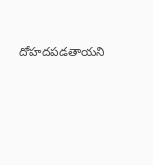దోహదపడతాయని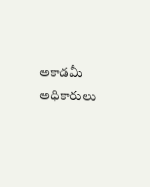అకాడమీ అధికారులు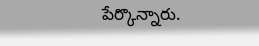పేర్కొన్నారు.